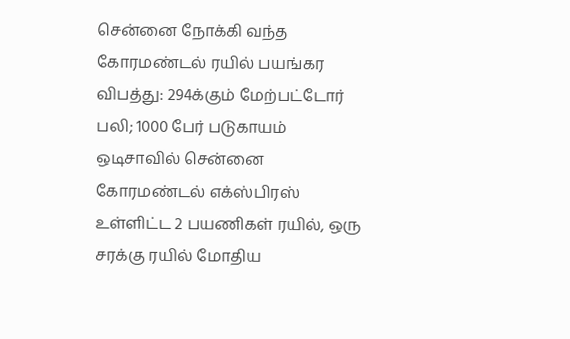சென்னை நோக்கி வந்த கோரமண்டல் ரயில் பயங்கர விபத்து: 294க்கும் மேற்பட்டோர் பலி; 1000 பேர் படுகாயம்
ஒடிசாவில் சென்னை கோரமண்டல் எக்ஸ்பிரஸ் உள்ளிட்ட 2 பயணிகள் ரயில், ஒரு சரக்கு ரயில் மோதிய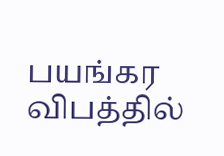பயங்கர விபத்தில்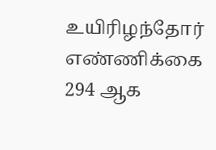உயிரிழந்தோர் எண்ணிக்கை 294 ஆக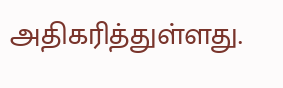அதிகரித்துள்ளது.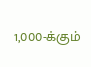1,000-க்கும்